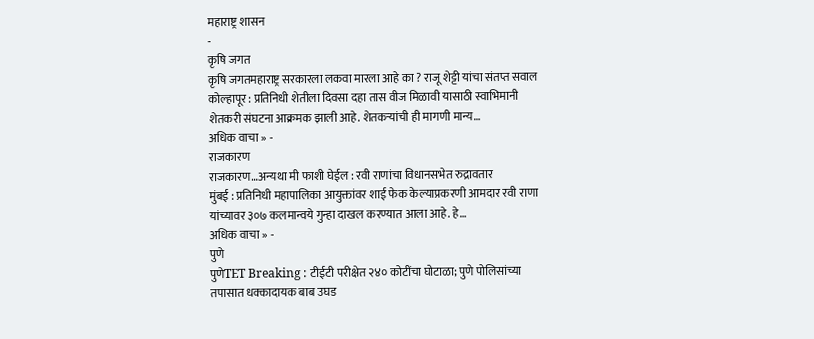महाराष्ट्र शासन
-
कृषि जगत
कृषि जगतमहाराष्ट्र सरकारला लकवा मारला आहे का ? राजू शेट्टी यांचा संतप्त सवाल
कोल्हापूर : प्रतिनिधी शेतीला दिवसा दहा तास वीज मिळावी यासाठी स्वाभिमानी शेतकरी संघटना आक्रमक झाली आहे. शेतकऱ्यांची ही मागणी मान्य…
अधिक वाचा » -
राजकारण
राजकारण…अन्यथा मी फाशी घेईल : रवी राणांचा विधानसभेत रुद्रावतार
मुंबई : प्रतिनिधी महापालिका आयुक्तांवर शाई फेक केल्याप्रकरणी आमदार रवी राणा यांच्यावर ३०७ कलमान्वये गुन्हा दाखल करण्यात आला आहे. हे…
अधिक वाचा » -
पुणे
पुणेTET Breaking : टीईटी परीक्षेत २४० कोटींचा घोटाळा; पुणे पोलिसांच्या तपासात धक्कादायक बाब उघड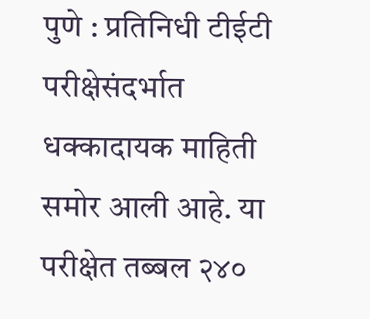पुणे : प्रतिनिधी टीईटी परीक्षेसंदर्भात धक्कादायक माहिती समोर आली आहे. या परीक्षेत तब्बल २४०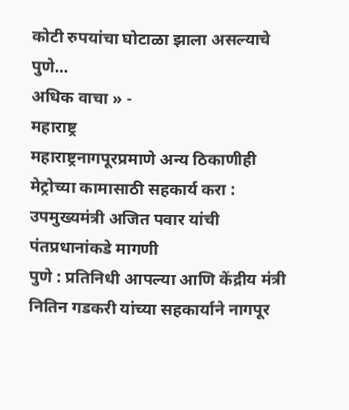कोटी रुपयांचा घोटाळा झाला असल्याचे पुणे…
अधिक वाचा » -
महाराष्ट्र
महाराष्ट्रनागपूरप्रमाणे अन्य ठिकाणीही मेट्रोच्या कामासाठी सहकार्य करा : उपमुख्यमंत्री अजित पवार यांची पंतप्रधानांकडे मागणी
पुणे : प्रतिनिधी आपल्या आणि केंद्रीय मंत्री नितिन गडकरी यांच्या सहकार्याने नागपूर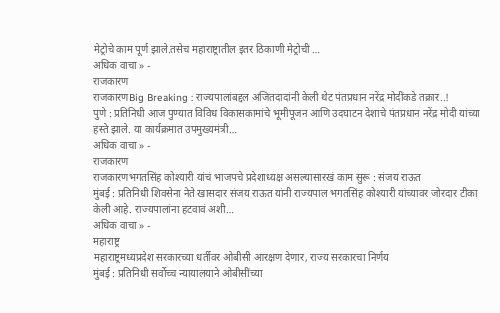मेट्रोचे काम पूर्ण झाले.तसेच महाराष्ट्रातील इतर ठिकाणी मेट्रोची …
अधिक वाचा » -
राजकारण
राजकारणBig Breaking : राज्यपालांबद्दल अजितदादांनी केली थेट पंतप्रधान नरेंद्र मोदींकडे तक्रार..!
पुणे : प्रतिनिधी आज पुण्यात विविध विकासकामांचे भूमीपूजन आणि उदघाटन देशाचे पंतप्रधान नरेंद्र मोदी यांच्या हस्ते झाले. या कार्यक्रमात उपमुख्यमंत्री…
अधिक वाचा » -
राजकारण
राजकारणभगतसिंह कोश्यारी यांचं भाजपचे प्रदेशाध्यक्ष असल्यासारखं काम सुरू : संजय राऊत
मुंबई : प्रतिनिधी शिवसेना नेते खासदार संजय राऊत यांनी राज्यपाल भगतसिंह कोश्यारी यांच्यावर जोरदार टीका केली आहे. राज्यपालांना हटवावं अशी…
अधिक वाचा » -
महाराष्ट्र
महाराष्ट्रमध्यप्रदेश सरकारच्या धर्तीवर ओबीसी आरक्षण देणार, राज्य सरकारचा निर्णय
मुंबई : प्रतिनिधी सर्वोच्च न्यायालयाने ओबीसींच्या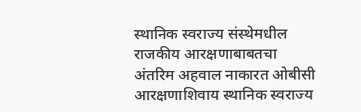स्थानिक स्वराज्य संस्थेमधील राजकीय आरक्षणाबाबतचा अंतरिम अहवाल नाकारत ओबीसी आरक्षणाशिवाय स्थानिक स्वराज्य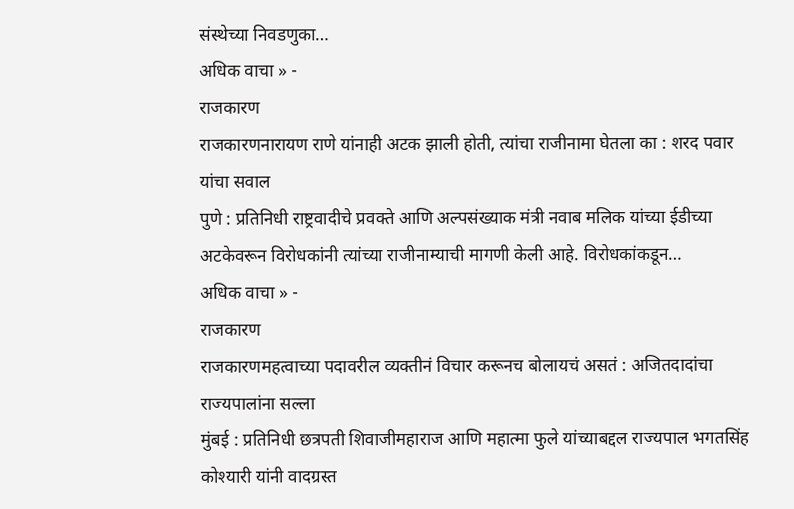संस्थेच्या निवडणुका…
अधिक वाचा » -
राजकारण
राजकारणनारायण राणे यांनाही अटक झाली होती, त्यांचा राजीनामा घेतला का : शरद पवार यांचा सवाल
पुणे : प्रतिनिधी राष्ट्रवादीचे प्रवक्ते आणि अल्पसंख्याक मंत्री नवाब मलिक यांच्या ईडीच्या अटकेवरून विरोधकांनी त्यांच्या राजीनाम्याची मागणी केली आहे. विरोधकांकडून…
अधिक वाचा » -
राजकारण
राजकारणमहत्वाच्या पदावरील व्यक्तीनं विचार करूनच बोलायचं असतं : अजितदादांचा राज्यपालांना सल्ला
मुंबई : प्रतिनिधी छत्रपती शिवाजीमहाराज आणि महात्मा फुले यांच्याबद्दल राज्यपाल भगतसिंह कोश्यारी यांनी वादग्रस्त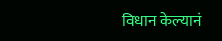विधान केल्यानं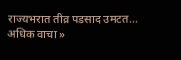राज्यभरात तीव्र पडसाद उमटत…
अधिक वाचा »